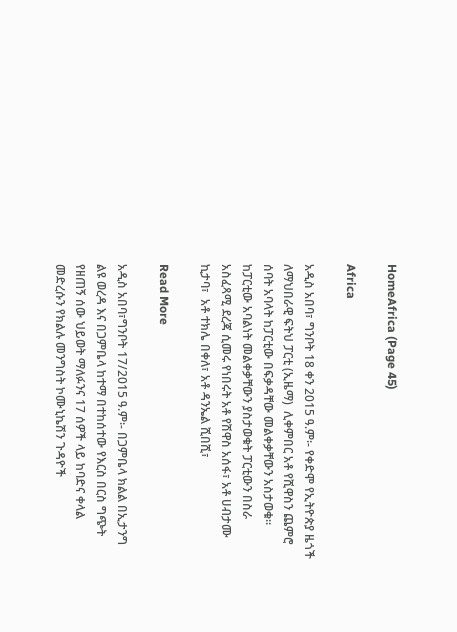HomeAfrica (Page 45)

Africa

አዲስ አበባ፣ ግንቦት 18 ቀን 2015 ዓ.ም፡- የቀድሞ የኢትዮጵያ ዜጎች ለማህበራዊ ፍትህ ፓርቲ (ኢዜማ)  ሊቀምበር አቶ የሺዋስን ጨምሮ ሰባት አባላት ከፓርቲው በፍቃዳቸው መልቀቃቸውን አስታወቁ፡፡ ከፓርቲው አባልነት መልቀቃቸውን ያስታወቁት ፓርቲውን በስራ አስፈጻሚ ደረጃ ሲመሩ የነበሩት አቶ የሽዋስ አሰፋ፣ አቶ ሀብታሙ ኪታባ፣  አቶ ተክሌ በቀለ፣ አቶ ዳንኤል ሺበሺ፣

Read More

አዲስ አበባ፣ግንቦት 17/2015 ዓ.ም፡- በጋምቤላ ክልል በኢታንግ ልዩ ወረዳ እና በጋምቤላ ከተማ በተከሰተው የእርስ በርስ ግጭት የዘጠኝ ሰው ህይወት ማለፉንና 17 ሰዎች ላይ ከባድና ቀላል መድረሱን የክልሉ መንግስት ኮሙኒኬሽን ጉዳዮች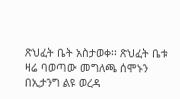ጽህፈት ቤት አስታወቀ፡፡ ጽህፈት ቤቱ ዛሬ ባወጣው መግለጫ ሰሞኑን በኢታንግ ልዩ ወረዳ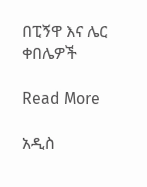በፒኝዋ እና ሌር ቀበሌዎች

Read More

አዲስ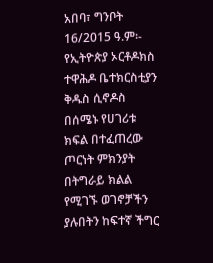አበባ፣ ግንቦት 16/2015 ዓ.ም፡- የኢትዮጵያ ኦርቶዶክስ ተዋሕዶ ቤተክርስቲያን ቅዱስ ሲኖዶስ በሰሜኑ የሀገሪቱ ክፍል በተፈጠረው ጦርነት ምክንያት በትግራይ ክልል የሚገኙ ወገኖቻችን ያሉበትን ከፍተኛ ችግር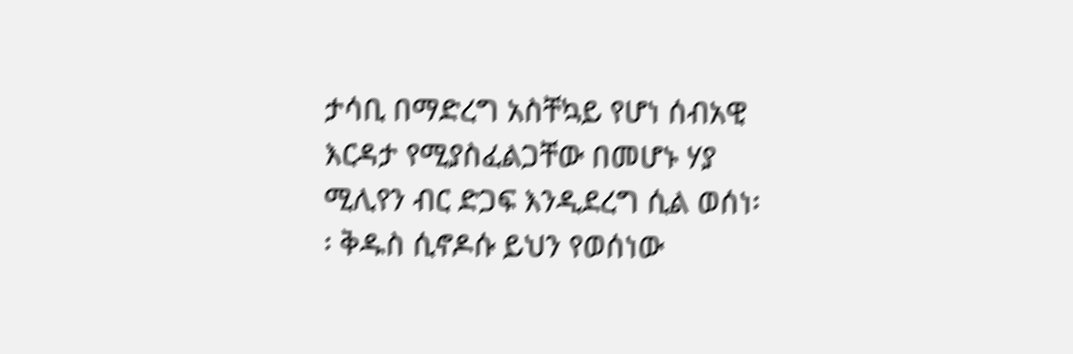ታሳቢ በማድረግ አስቸኳይ የሆነ ሰብአዊ እርዳታ የሚያስፈልጋቸው በመሆኑ ሃያ ሚሊየን ብር ድጋፍ እንዲደረግ ሲል ወሰነ፡፡ ቅዱስ ሲኖዶሱ ይህን የወሰነው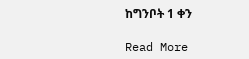ከግንቦት 1 ቀን

Read More